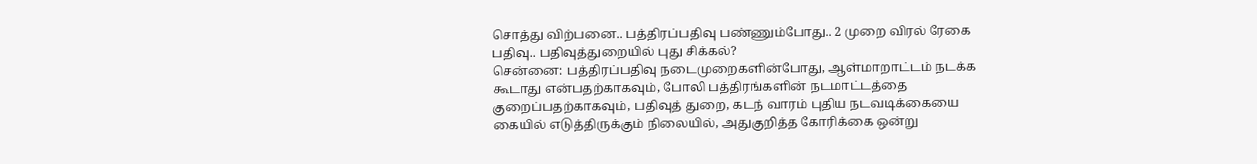சொத்து விற்பனை.. பத்திரப்பதிவு பண்ணும்போது.. 2 முறை விரல் ரேகை பதிவு.. பதிவுத்துறையில் புது சிக்கல்?
சென்னை: பத்திரப்பதிவு நடைமுறைகளின்போது, ஆள்மாறாட்டம் நடக்க கூடாது என்பதற்காகவும், போலி பத்திரங்களின் நடமாட்டத்தை குறைப்பதற்காகவும், பதிவுத் துறை, கடந் வாரம் புதிய நடவடிக்கையை கையில் எடுத்திருக்கும் நிலையில், அதுகுறித்த கோரிக்கை ஒன்று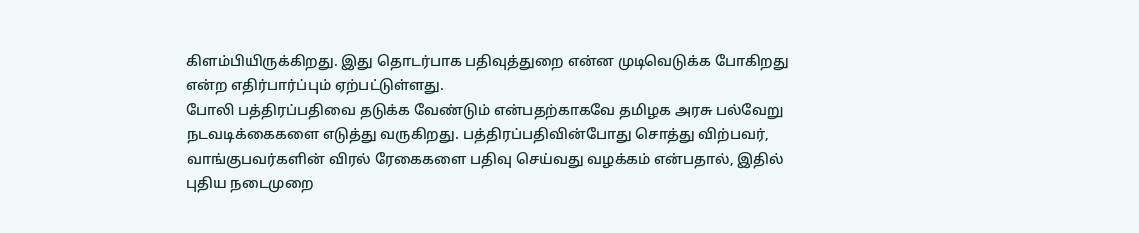கிளம்பியிருக்கிறது. இது தொடர்பாக பதிவுத்துறை என்ன முடிவெடுக்க போகிறது என்ற எதிர்பார்ப்பும் ஏற்பட்டுள்ளது.
போலி பத்திரப்பதிவை தடுக்க வேண்டும் என்பதற்காகவே தமிழக அரசு பல்வேறு நடவடிக்கைகளை எடுத்து வருகிறது. பத்திரப்பதிவின்போது சொத்து விற்பவர், வாங்குபவர்களின் விரல் ரேகைகளை பதிவு செய்வது வழக்கம் என்பதால், இதில் புதிய நடைமுறை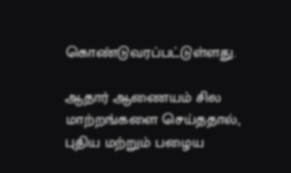கொண்டுவரப்பட்டுள்ளது.

ஆதார் ஆணையம் சில மாற்றங்களை செய்ததால், புதிய மற்றும் பழைய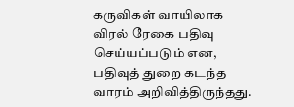கருவிகள் வாயிலாக விரல் ரேகை பதிவு செய்யப்படும் என, பதிவுத் துறை கடந்த வாரம் அறிவித்திருந்தது.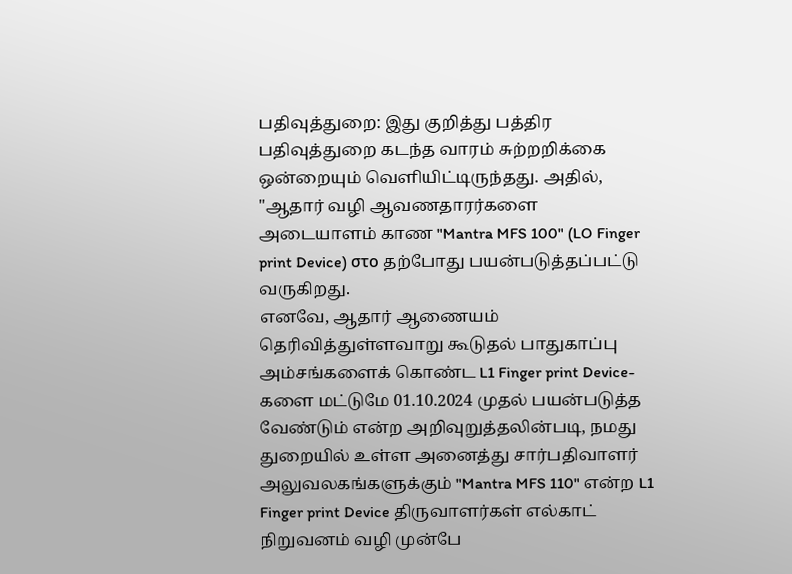பதிவுத்துறை: இது குறித்து பத்திர பதிவுத்துறை கடந்த வாரம் சுற்றறிக்கை ஒன்றையும் வெளியிட்டிருந்தது. அதில், "ஆதார் வழி ஆவணதாரர்களை அடையாளம் காண "Mantra MFS 100" (LO Finger print Device) στο தற்போது பயன்படுத்தப்பட்டு வருகிறது.
எனவே, ஆதார் ஆணையம் தெரிவித்துள்ளவாறு கூடுதல் பாதுகாப்பு அம்சங்களைக் கொண்ட L1 Finger print Device-களை மட்டுமே 01.10.2024 முதல் பயன்படுத்த வேண்டும் என்ற அறிவுறுத்தலின்படி, நமது துறையில் உள்ள அனைத்து சார்பதிவாளர் அலுவலகங்களுக்கும் "Mantra MFS 110" என்ற L1 Finger print Device திருவாளர்கள் எல்காட் நிறுவனம் வழி முன்பே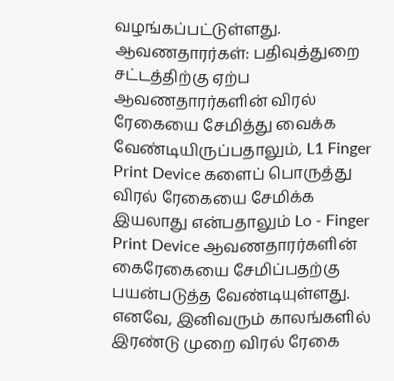வழங்கப்பட்டுள்ளது.
ஆவணதாரர்கள்: பதிவுத்துறை சட்டத்திற்கு ஏற்ப ஆவணதாரர்களின் விரல் ரேகையை சேமித்து வைக்க வேண்டியிருப்பதாலும், L1 Finger Print Device களைப் பொருத்து விரல் ரேகையை சேமிக்க இயலாது என்பதாலும் Lo - Finger Print Device ஆவணதாரர்களின் கைரேகையை சேமிப்பதற்கு பயன்படுத்த வேண்டியுள்ளது.
எனவே, இனிவரும் காலங்களில் இரண்டு முறை விரல் ரேகை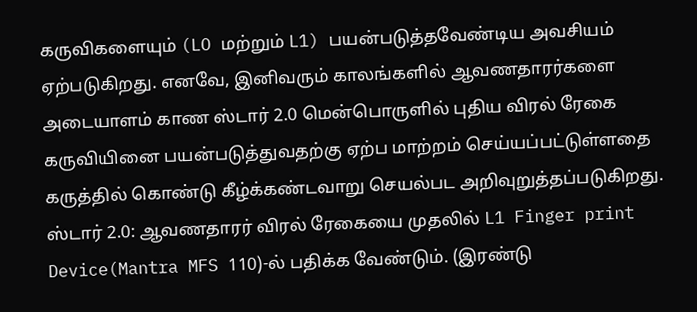கருவிகளையும் (LO மற்றும் L1) பயன்படுத்தவேண்டிய அவசியம் ஏற்படுகிறது. எனவே, இனிவரும் காலங்களில் ஆவணதாரர்களை அடையாளம் காண ஸ்டார் 2.0 மென்பொருளில் புதிய விரல் ரேகை கருவியினை பயன்படுத்துவதற்கு ஏற்ப மாற்றம் செய்யப்பட்டுள்ளதை கருத்தில் கொண்டு கீழ்க்கண்டவாறு செயல்பட அறிவுறுத்தப்படுகிறது.
ஸ்டார் 2.0: ஆவணதாரர் விரல் ரேகையை முதலில் L1 Finger print Device(Mantra MFS 110)-ல் பதிக்க வேண்டும். (இரண்டு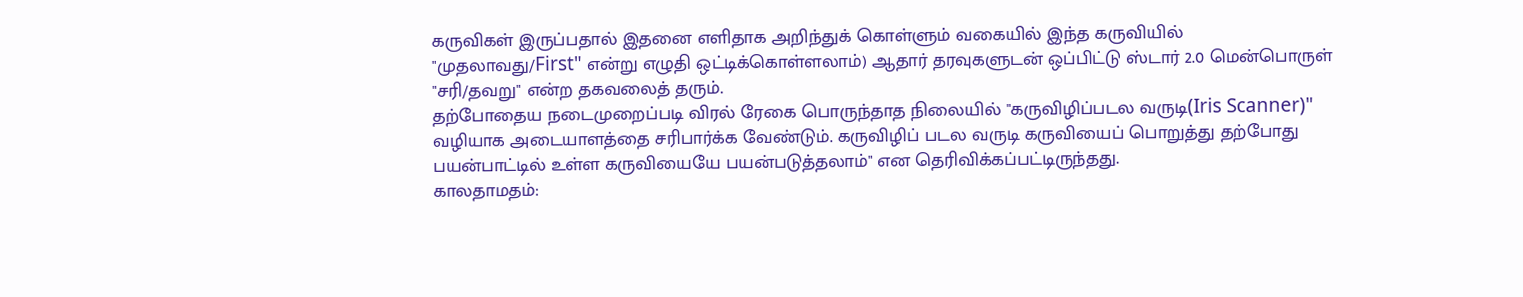கருவிகள் இருப்பதால் இதனை எளிதாக அறிந்துக் கொள்ளும் வகையில் இந்த கருவியில் "முதலாவது/First" என்று எழுதி ஒட்டிக்கொள்ளலாம்) ஆதார் தரவுகளுடன் ஒப்பிட்டு ஸ்டார் 2.0 மென்பொருள் "சரி/தவறு" என்ற தகவலைத் தரும்.
தற்போதைய நடைமுறைப்படி விரல் ரேகை பொருந்தாத நிலையில் "கருவிழிப்படல வருடி(Iris Scanner)" வழியாக அடையாளத்தை சரிபார்க்க வேண்டும். கருவிழிப் படல வருடி கருவியைப் பொறுத்து தற்போது பயன்பாட்டில் உள்ள கருவியையே பயன்படுத்தலாம்" என தெரிவிக்கப்பட்டிருந்தது.
காலதாமதம்: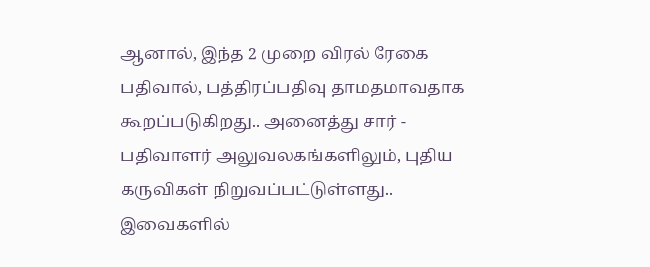ஆனால், இந்த 2 முறை விரல் ரேகை பதிவால், பத்திரப்பதிவு தாமதமாவதாக கூறப்படுகிறது.. அனைத்து சார் - பதிவாளர் அலுவலகங்களிலும், புதிய கருவிகள் நிறுவப்பட்டுள்ளது.. இவைகளில்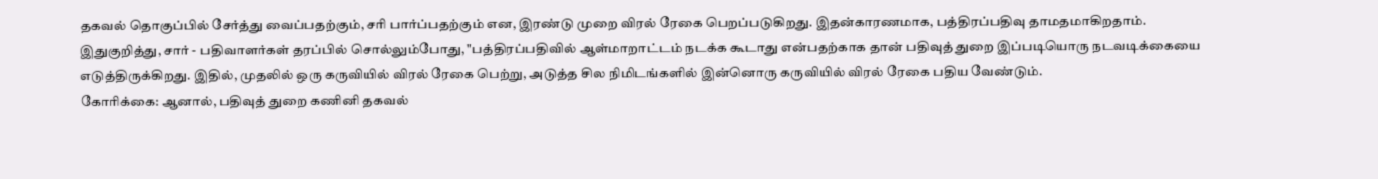தகவல் தொகுப்பில் சேர்த்து வைப்பதற்கும், சரி பார்ப்பதற்கும் என, இரண்டு முறை விரல் ரேகை பெறப்படுகிறது. இதன்காரணமாக, பத்திரப்பதிவு தாமதமாகிறதாம்.
இதுகுறித்து, சார் - பதிவாளர்கள் தரப்பில் சொல்லும்போது, "பத்திரப்பதிவில் ஆள்மாறாட்டம் நடக்க கூடாது என்பதற்காக தான் பதிவுத் துறை இப்படியொரு நடவடிக்கையை எடுத்திருக்கிறது. இதில், முதலில் ஒரு கருவியில் விரல் ரேகை பெற்று, அடுத்த சில நிமிடங்களில் இன்னொரு கருவியில் விரல் ரேகை பதிய வேண்டும்.
கோரிக்கை: ஆனால், பதிவுத் துறை கணினி தகவல்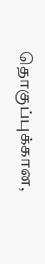தொகுப்புக்கான,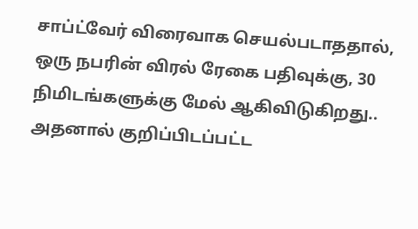சாப்ட்வேர் விரைவாக செயல்படாததால், ஒரு நபரின் விரல் ரேகை பதிவுக்கு, 30 நிமிடங்களுக்கு மேல் ஆகிவிடுகிறது.. அதனால் குறிப்பிடப்பட்ட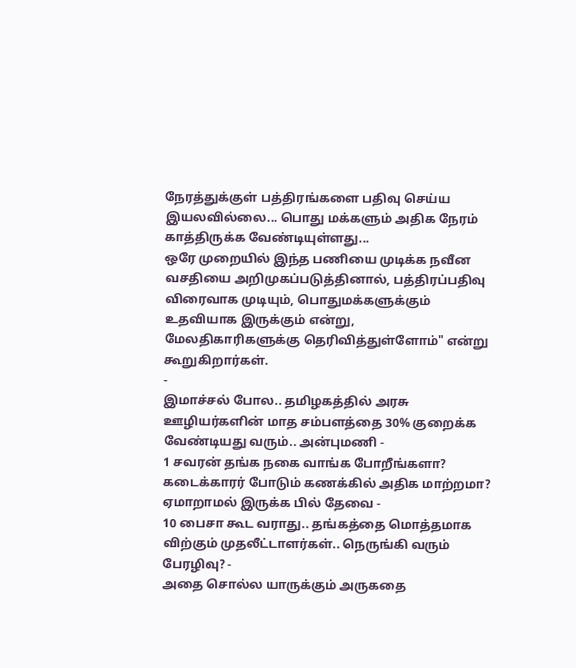நேரத்துக்குள் பத்திரங்களை பதிவு செய்ய இயலவில்லை... பொது மக்களும் அதிக நேரம் காத்திருக்க வேண்டியுள்ளது...
ஒரே முறையில் இந்த பணியை முடிக்க நவீன வசதியை அறிமுகப்படுத்தினால், பத்திரப்பதிவு விரைவாக முடியும், பொதுமக்களுக்கும் உதவியாக இருக்கும் என்று, மேலதிகாரிகளுக்கு தெரிவித்துள்ளோம்" என்று கூறுகிறார்கள்.
-
இமாச்சல் போல.. தமிழகத்தில் அரசு ஊழியர்களின் மாத சம்பளத்தை 30% குறைக்க வேண்டியது வரும்.. அன்புமணி -
1 சவரன் தங்க நகை வாங்க போறீங்களா? கடைக்காரர் போடும் கணக்கில் அதிக மாற்றமா? ஏமாறாமல் இருக்க பில் தேவை -
10 பைசா கூட வராது.. தங்கத்தை மொத்தமாக விற்கும் முதலீட்டாளர்கள்.. நெருங்கி வரும் பேரழிவு? -
அதை சொல்ல யாருக்கும் அருகதை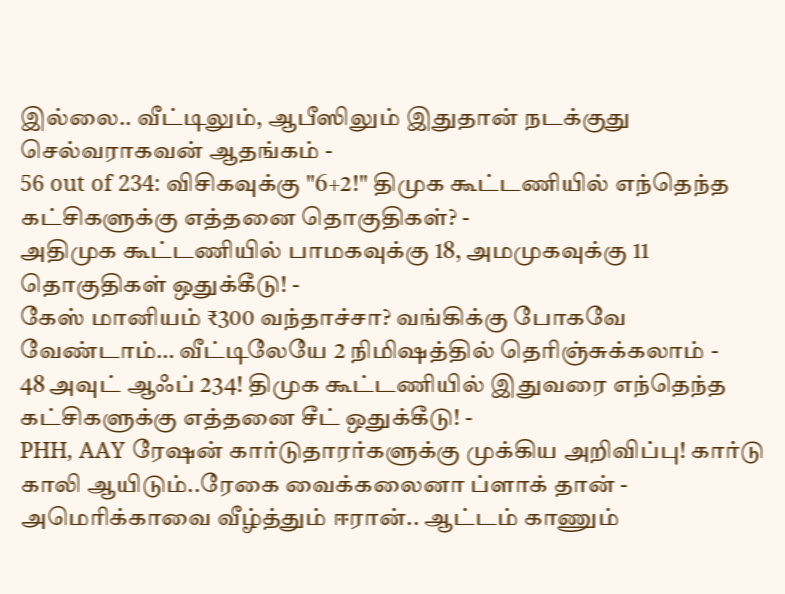இல்லை.. வீட்டிலும், ஆபீஸிலும் இதுதான் நடக்குது செல்வராகவன் ஆதங்கம் -
56 out of 234: விசிகவுக்கு "6+2!" திமுக கூட்டணியில் எந்தெந்த கட்சிகளுக்கு எத்தனை தொகுதிகள்? -
அதிமுக கூட்டணியில் பாமகவுக்கு 18, அமமுகவுக்கு 11 தொகுதிகள் ஒதுக்கீடு! -
கேஸ் மானியம் ₹300 வந்தாச்சா? வங்கிக்கு போகவே வேண்டாம்… வீட்டிலேயே 2 நிமிஷத்தில் தெரிஞ்சுக்கலாம் -
48 அவுட் ஆஃப் 234! திமுக கூட்டணியில் இதுவரை எந்தெந்த கட்சிகளுக்கு எத்தனை சீட் ஒதுக்கீடு! -
PHH, AAY ரேஷன் கார்டுதாரர்களுக்கு முக்கிய அறிவிப்பு! கார்டு காலி ஆயிடும்..ரேகை வைக்கலைனா ப்ளாக் தான் -
அமெரிக்காவை வீழ்த்தும் ஈரான்.. ஆட்டம் காணும்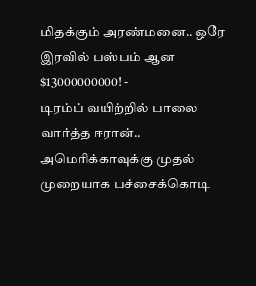மிதக்கும் அரண்மனை.. ஒரே இரவில் பஸ்பம் ஆன $13000000000! -
டிரம்ப் வயிற்றில் பாலை வார்த்த ஈரான்.. அமெரிக்காவுக்கு முதல் முறையாக பச்சைக்கொடி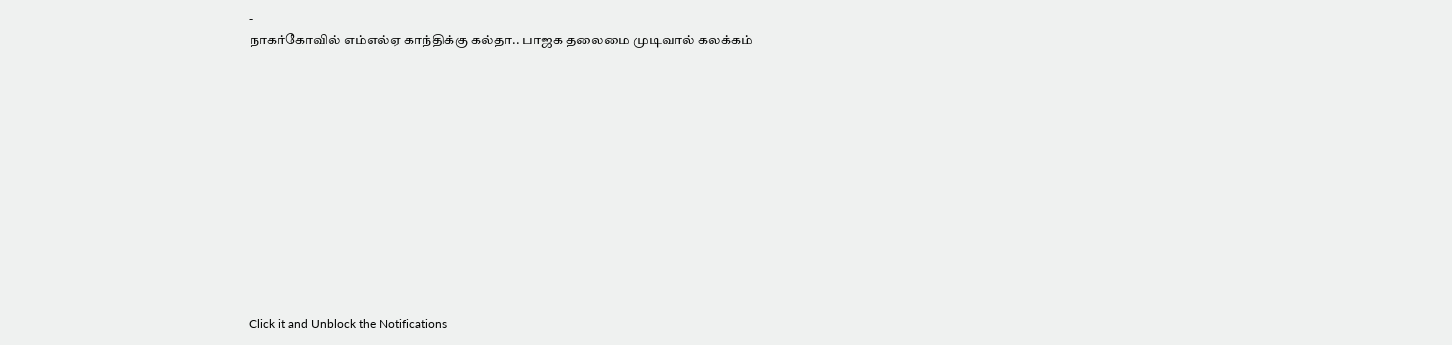-
நாகர்கோவில் எம்எல்ஏ காந்திக்கு கல்தா.. பாஜக தலைமை முடிவால் கலக்கம்












Click it and Unblock the Notifications